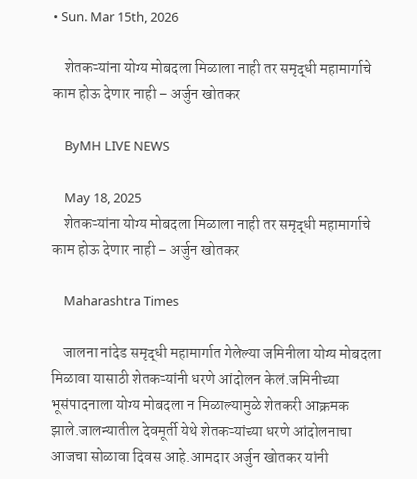• Sun. Mar 15th, 2026

    शेतकऱ्यांना योग्य मोबदला मिळाला नाही तर समृद्धी महामार्गाचे काम होऊ देणार नाही – अर्जुन खोतकर

    ByMH LIVE NEWS

    May 18, 2025
    शेतकऱ्यांना योग्य मोबदला मिळाला नाही तर समृद्धी महामार्गाचे काम होऊ देणार नाही – अर्जुन खोतकर

    Maharashtra Times

    जालना नांदेड समृद्धी महामार्गात गेलेल्या जमिनीला योग्य मोबदला मिळावा यासाठी शेतकऱ्यांनी धरणे आंदोलन केलं.जमिनीच्या भूसंपादनाला योग्य मोबदला न मिळाल्यामुळे शेतकरी आक्रमक झाले.जालन्यातील देवमूर्ती येथे शेतकऱ्यांच्या धरणे आंदोलनाचा आजचा सोळावा दिवस आहे.आमदार अर्जुन खोतकर यांनी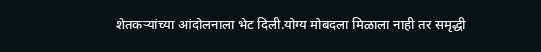शेतकऱ्यांच्या आंदोलनाला भेट दिली.योग्य मोबदला मिळाला नाही तर समृद्धी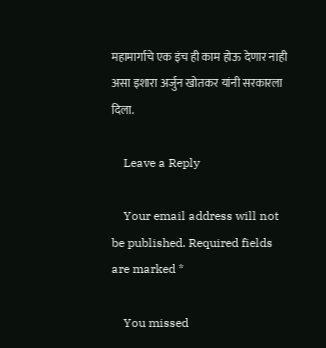महामार्गाचे एक इंच ही काम होऊ देणार नाही असा इशारा अर्जुन खोतकर यांनी सरकारला दिला.

    Leave a Reply

    Your email address will not be published. Required fields are marked *

    You missed